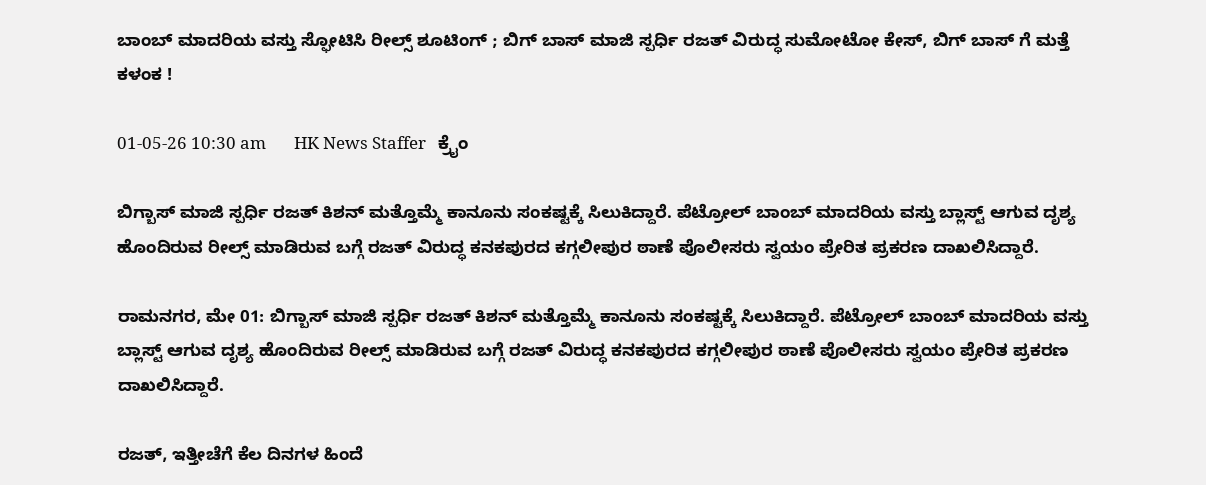ಬಾಂಬ್ ಮಾದರಿಯ ವಸ್ತು ಸ್ಫೋಟಿಸಿ ರೀಲ್ಸ್ ಶೂಟಿಂಗ್ ; ಬಿಗ್ ಬಾಸ್ ಮಾಜಿ ಸ್ಪರ್ಧಿ ರಜತ್ ವಿರುದ್ಧ ಸುಮೋಟೋ ಕೇಸ್, ಬಿಗ್ ಬಾಸ್ ಗೆ ಮತ್ತೆ ಕಳಂಕ !

01-05-26 10:30 am       HK News Staffer   ಕ್ರೈಂ

ಬಿಗ್ಬಾಸ್ ಮಾಜಿ ಸ್ಪರ್ಧಿ ರಜತ್ ಕಿಶನ್ ಮತ್ತೊಮ್ಮೆ ಕಾನೂನು ಸಂಕಷ್ಟಕ್ಕೆ ಸಿಲುಕಿದ್ದಾರೆ. ಪೆಟ್ರೋಲ್ ಬಾಂಬ್ ಮಾದರಿಯ ವಸ್ತು ಬ್ಲಾಸ್ಟ್ ಆಗುವ ದೃಶ್ಯ ಹೊಂದಿರುವ ರೀಲ್ಸ್ ಮಾಡಿರುವ ಬಗ್ಗೆ ರಜತ್ ವಿರುದ್ಧ ಕನಕಪುರದ ಕಗ್ಗಲೀಪುರ ಠಾಣೆ ಪೊಲೀಸರು ಸ್ವಯಂ ಪ್ರೇರಿತ ಪ್ರಕರಣ ದಾಖಲಿಸಿದ್ದಾರೆ.

ರಾಮನಗರ, ಮೇ 01: ಬಿಗ್ಬಾಸ್ ಮಾಜಿ ಸ್ಪರ್ಧಿ ರಜತ್ ಕಿಶನ್ ಮತ್ತೊಮ್ಮೆ ಕಾನೂನು ಸಂಕಷ್ಟಕ್ಕೆ ಸಿಲುಕಿದ್ದಾರೆ. ಪೆಟ್ರೋಲ್ ಬಾಂಬ್ ಮಾದರಿಯ ವಸ್ತು ಬ್ಲಾಸ್ಟ್ ಆಗುವ ದೃಶ್ಯ ಹೊಂದಿರುವ ರೀಲ್ಸ್ ಮಾಡಿರುವ ಬಗ್ಗೆ ರಜತ್ ವಿರುದ್ಧ ಕನಕಪುರದ ಕಗ್ಗಲೀಪುರ ಠಾಣೆ ಪೊಲೀಸರು ಸ್ವಯಂ ಪ್ರೇರಿತ ಪ್ರಕರಣ ದಾಖಲಿಸಿದ್ದಾರೆ.

ರಜತ್, ಇತ್ತೀಚೆಗೆ ಕೆಲ ದಿನಗಳ ಹಿಂದೆ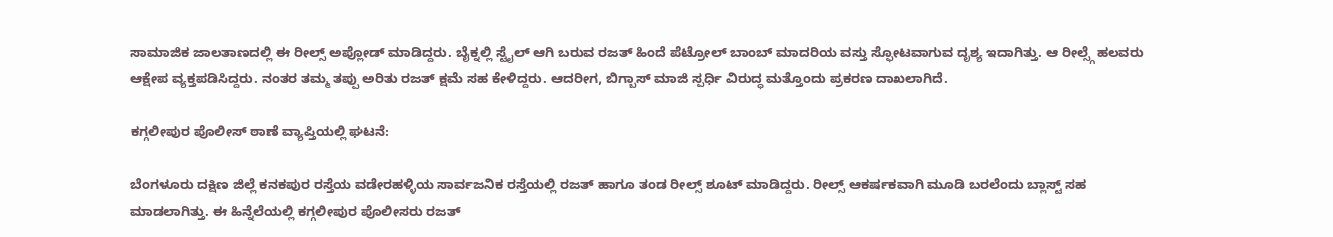ಸಾಮಾಜಿಕ ಜಾಲತಾಣದಲ್ಲಿ ಈ ರೀಲ್ಸ್ ಅಪ್ಲೋಡ್ ಮಾಡಿದ್ದರು. ಬೈಕ್ನಲ್ಲಿ ಸ್ಟೈಲ್ ಆಗಿ ಬರುವ ರಜತ್ ಹಿಂದೆ ಪೆಟ್ರೋಲ್ ಬಾಂಬ್ ಮಾದರಿಯ ವಸ್ತು ಸ್ಫೋಟವಾಗುವ ದೃಶ್ಯ ಇದಾಗಿತ್ತು. ಆ ರೀಲ್ಸ್ಗೆ ಹಲವರು ಆಕ್ಷೇಪ ವ್ಯಕ್ತಪಡಿಸಿದ್ದರು. ನಂತರ ತಮ್ಮ ತಪ್ಪು ಅರಿತು ರಜತ್ ಕ್ಷಮೆ ಸಹ ಕೇಳಿದ್ದರು. ಆದರೀಗ, ಬಿಗ್ಬಾಸ್ ಮಾಜಿ ಸ್ಪರ್ಧಿ ವಿರುದ್ಧ ಮತ್ತೊಂದು ಪ್ರಕರಣ ದಾಖಲಾಗಿದೆ.

ಕಗ್ಗಲೀಪುರ ಪೊಲೀಸ್ ಠಾಣೆ ವ್ಯಾಪ್ತಿಯಲ್ಲಿ ಘಟನೆ:

ಬೆಂಗಳೂರು ದಕ್ಷಿಣ ಜಿಲ್ಲೆ ಕನಕಪುರ ರಸ್ತೆಯ ವಡೇರಹಳ್ಳಿಯ ಸಾರ್ವಜನಿಕ ರಸ್ತೆಯಲ್ಲಿ ರಜತ್ ಹಾಗೂ ತಂಡ ರೀಲ್ಸ್ ಶೂಟ್ ಮಾಡಿದ್ದರು. ರೀಲ್ಸ್ ಆಕರ್ಷಕವಾಗಿ ಮೂಡಿ ಬರಲೆಂದು ಬ್ಲಾಸ್ಟ್ ಸಹ ಮಾಡಲಾಗಿತ್ತು. ಈ ಹಿನ್ನೆಲೆಯಲ್ಲಿ ಕಗ್ಗಲೀಪುರ ಪೊಲೀಸರು ರಜತ್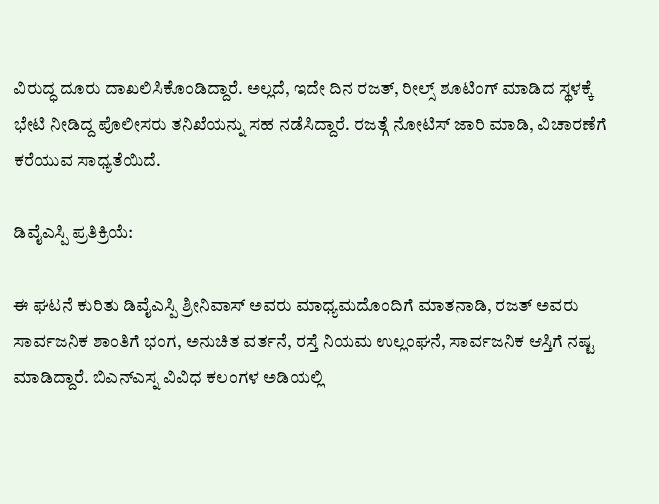ವಿರುದ್ಧ ದೂರು ದಾಖಲಿಸಿಕೊಂಡಿದ್ದಾರೆ. ಅಲ್ಲದೆ, ಇದೇ ದಿನ ರಜತ್, ರೀಲ್ಸ್ ಶೂಟಿಂಗ್ ಮಾಡಿದ ಸ್ಥಳಕ್ಕೆ ಭೇಟಿ ನೀಡಿದ್ದ ಪೊಲೀಸರು ತನಿಖೆಯನ್ನು ಸಹ ನಡೆಸಿದ್ದಾರೆ. ರಜತ್ಗೆ ನೋಟಿಸ್ ಜಾರಿ ಮಾಡಿ, ವಿಚಾರಣೆಗೆ ಕರೆಯುವ ಸಾಧ್ಯತೆಯಿದೆ.

ಡಿವೈಎಸ್ಪಿ ಪ್ರತಿಕ್ರಿಯೆ:

ಈ ಘಟನೆ ಕುರಿತು ಡಿವೈಎಸ್ಪಿ ಶ್ರೀನಿವಾಸ್ ಅವರು ಮಾಧ್ಯಮದೊಂದಿಗೆ ಮಾತನಾಡಿ, ರಜತ್ ಅವರು ಸಾರ್ವಜನಿಕ ಶಾಂತಿಗೆ ಭಂಗ, ಅನುಚಿತ ವರ್ತನೆ, ರಸ್ತೆ ನಿಯಮ ಉಲ್ಲಂಘನೆ, ಸಾರ್ವಜನಿಕ ಆಸ್ತಿಗೆ ನಷ್ಟ ಮಾಡಿದ್ದಾರೆ. ಬಿಎನ್ಎಸ್ನ ವಿವಿಧ ಕಲಂಗಳ ಅಡಿಯಲ್ಲಿ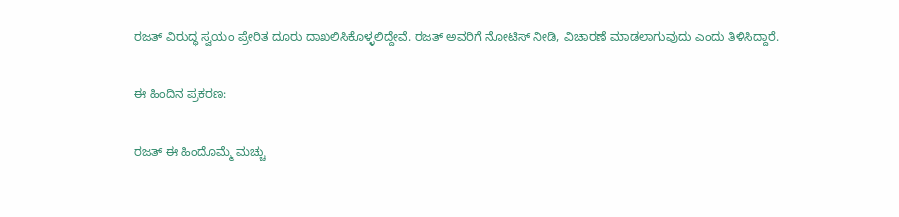ರಜತ್ ವಿರುದ್ಧ ಸ್ವಯಂ ಪ್ರೇರಿತ ದೂರು ದಾಖಲಿಸಿಕೊಳ್ಳಲಿದ್ದೇವೆ. ರಜತ್ ಅವರಿಗೆ ನೋಟಿಸ್ ನೀಡಿ, ವಿಚಾರಣೆ ಮಾಡಲಾಗುವುದು ಎಂದು ತಿಳಿಸಿದ್ದಾರೆ.

ಈ ಹಿಂದಿನ ಪ್ರಕರಣ:

ರಜತ್ ಈ ಹಿಂದೊಮ್ಮೆ ಮಚ್ಚು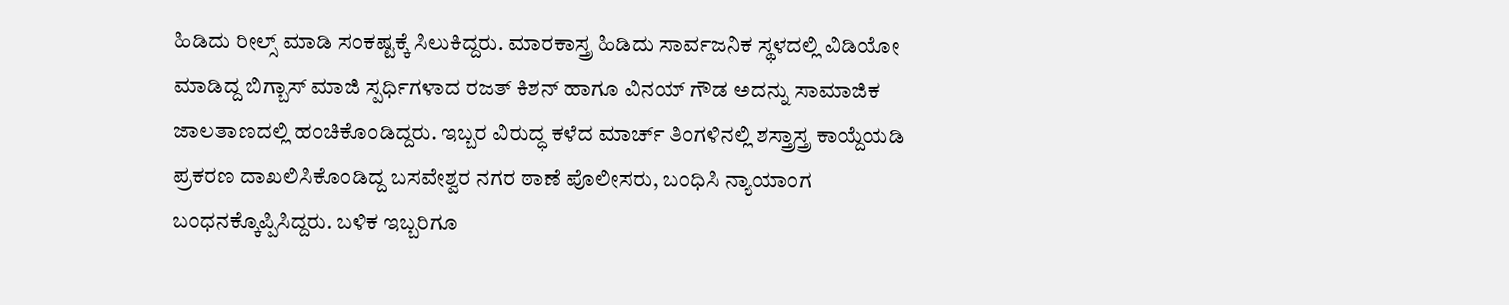ಹಿಡಿದು ರೀಲ್ಸ್ ಮಾಡಿ ಸಂಕಷ್ಟಕ್ಕೆ ಸಿಲುಕಿದ್ದರು. ಮಾರಕಾಸ್ತ್ರ ಹಿಡಿದು ಸಾರ್ವಜನಿಕ ಸ್ಥಳದಲ್ಲಿ ವಿಡಿಯೋ ಮಾಡಿದ್ದ ಬಿಗ್ಬಾಸ್ ಮಾಜಿ ಸ್ಪರ್ಧಿಗಳಾದ ರಜತ್ ಕಿಶನ್ ಹಾಗೂ ವಿನಯ್ ಗೌಡ ಅದನ್ನು ಸಾಮಾಜಿಕ ಜಾಲತಾಣದಲ್ಲಿ ಹಂಚಿಕೊಂಡಿದ್ದರು. ಇಬ್ಬರ ವಿರುದ್ಧ ಕಳೆದ ಮಾರ್ಚ್‌ ತಿಂಗಳಿನಲ್ಲಿ ಶಸ್ತ್ರಾಸ್ತ್ರ ಕಾಯ್ದೆಯಡಿ ಪ್ರಕರಣ ದಾಖಲಿಸಿಕೊಂಡಿದ್ದ ಬಸವೇಶ್ವರ ನಗರ ಠಾಣೆ ಪೊಲೀಸರು, ಬಂಧಿಸಿ ನ್ಯಾಯಾಂಗ ಬಂಧನಕ್ಕೊಪ್ಪಿಸಿದ್ದರು. ಬಳಿಕ ಇಬ್ಬರಿಗೂ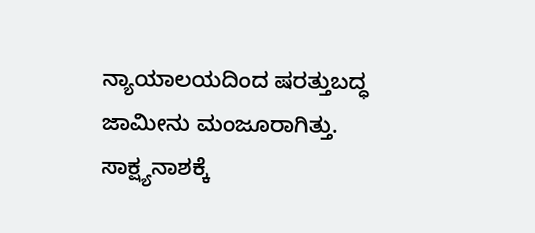ನ್ಯಾಯಾಲಯದಿಂದ ಷರತ್ತುಬದ್ಧ ಜಾಮೀನು ಮಂಜೂರಾಗಿತ್ತು. ಸಾಕ್ಷ್ಯನಾಶಕ್ಕೆ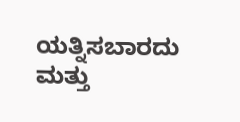ಯತ್ನಿಸಬಾರದು ಮತ್ತು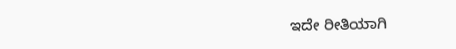ಇದೇ ರೀತಿಯಾಗಿ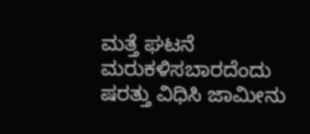ಮತ್ತೆ ಘಟನೆ ಮರುಕಳಿಸಬಾರದೆಂದು ಷರತ್ತು ವಿಧಿಸಿ ಜಾಮೀನು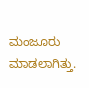ಮಂಜೂರು ಮಾಡಲಾಗಿತ್ತು.